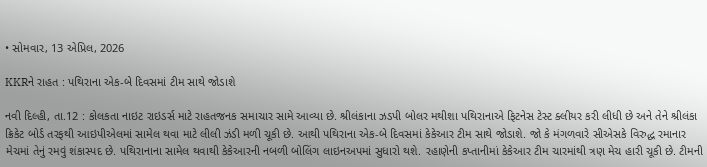• સોમવાર, 13 એપ્રિલ, 2026

KKRને રાહત : પથિરાના એક-બે દિવસમાં ટીમ સાથે જોડાશે

નવી દિલ્હી, તા.12 : કોલકતા નાઇટ રાઇડર્સ માટે રાહતજનક સમાચાર સામે આવ્યા છે. શ્રીલંકાના ઝડપી બોલર મથીશા પથિરાનાએ ફિટનેસ ટેસ્ટ ક્લીયર કરી લીધી છે અને તેને શ્રીલંકા ક્રિકેટ બોર્ડ તરફથી આઇપીએલમાં સામેલ થવા માટે લીલી ઝંડી મળી ચૂકી છે. આથી પથિરાના એક-બે દિવસમાં કેકેઆર ટીમ સાથે જોડાશે. જો કે મંગળવારે સીએસકે વિરુદ્ધ રમાનાર મેચમાં તેનું રમવું શંકાસ્પદ છે. પથિરાનાના સામેલ થવાથી કેકેઆરની નબળી બોલિંગ લાઇનઅપમાં સુધારો થશે. રહાણેની કપ્તાનીમાં કેકેઆર ટીમ ચારમાંથી ત્રણ મેચ હારી ચૂકી છે. ટીમની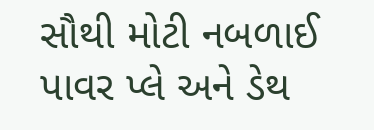સૌથી મોટી નબળાઈ પાવર પ્લે અને ડેથ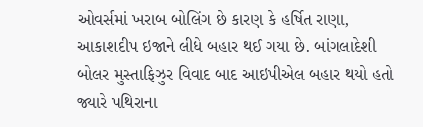ઓવર્સમાં ખરાબ બોલિંગ છે કારણ કે હર્ષિત રાણા, આકાશદીપ ઇજાને લીધે બહાર થઈ ગયા છે. બાંગલાદેશી બોલર મુસ્તાફિઝુર વિવાદ બાદ આઇપીએલ બહાર થયો હતો જ્યારે પથિરાના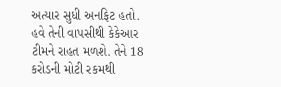અત્યાર સુધી અનફિટ હતો. હવે તેની વાપસીથી કેકેઆર ટીમને રાહત મળશે. તેને 18 કરોડની મોટી રકમથી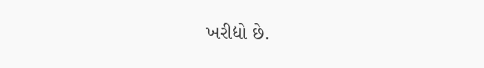ખરીદ્યો છે.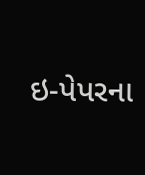ઇ-પેપરના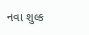નવા શુલ્ક